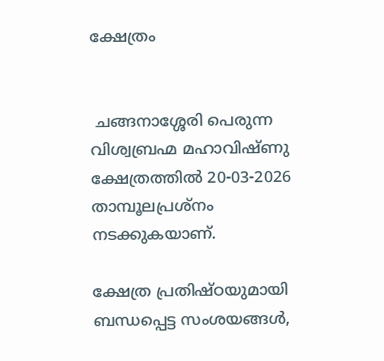ക്ഷേത്രം


 ചങ്ങനാശ്ശേരി പെരുന്ന വിശ്വബ്രഹ്മ മഹാവിഷ്ണു ക്ഷേത്രത്തിൽ 20-03-2026 താമ്പൂലപ്രശ്നം നടക്കുകയാണ്.

ക്ഷേത്ര പ്രതിഷ്ഠയുമായി ബന്ധപ്പെട്ട സംശയങ്ങൾ,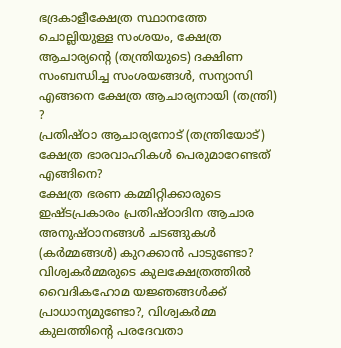ഭദ്രകാളീക്ഷേത്ര സ്ഥാനത്തേ ചൊല്ലിയുള്ള സംശയം, ക്ഷേത്ര ആചാര്യൻ്റെ (തന്ത്രിയുടെ) ദക്ഷിണ സംബന്ധിച്ച സംശയങ്ങൾ, സന്യാസി എങ്ങനെ ക്ഷേത്ര ആചാര്യനായി (തന്ത്രി) ?
പ്രതിഷ്ഠാ ആചാര്യനോട് (തന്ത്രിയോട്) ക്ഷേത്ര ഭാരവാഹികൾ പെരുമാറേണ്ടത് എങ്ങിനെ?
ക്ഷേത്ര ഭരണ കമ്മിറ്റിക്കാരുടെ ഇഷ്ടപ്രകാരം പ്രതിഷ്ഠാദിന ആചാര അനുഷ്ഠാനങ്ങൾ ചടങ്ങുകൾ (കർമ്മങ്ങൾ) കുറക്കാൻ പാടുണ്ടോ?
വിശ്വകർമ്മരുടെ കുലക്ഷേത്രത്തിൽ വൈദികഹോമ യജ്ഞങ്ങൾക്ക് പ്രാധാന്യമുണ്ടോ?, വിശ്വകർമ്മ കുലത്തിൻ്റെ പരദേവതാ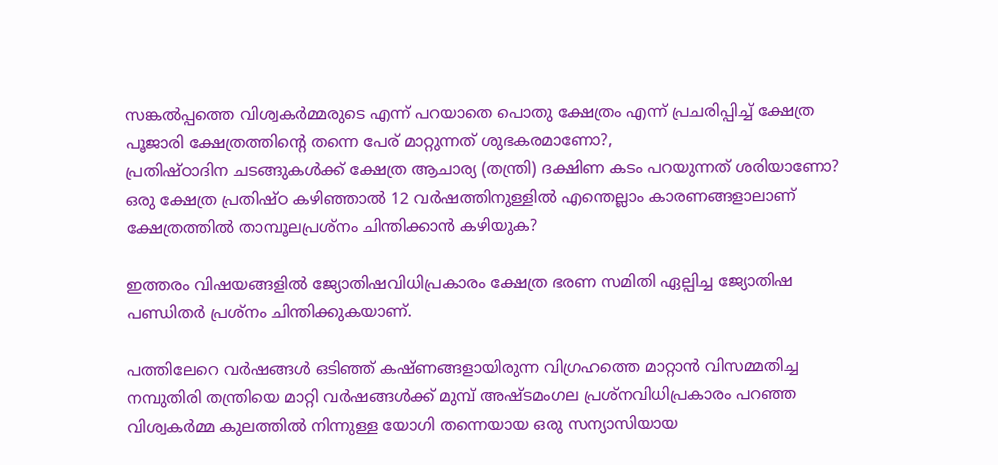സങ്കൽപ്പത്തെ വിശ്വകർമ്മരുടെ എന്ന് പറയാതെ പൊതു ക്ഷേത്രം എന്ന് പ്രചരിപ്പിച്ച് ക്ഷേത്ര പൂജാരി ക്ഷേത്രത്തിൻ്റെ തന്നെ പേര് മാറ്റുന്നത് ശുഭകരമാണോ?,
പ്രതിഷ്ഠാദിന ചടങ്ങുകൾക്ക് ക്ഷേത്ര ആചാര്യ (തന്ത്രി) ദക്ഷിണ കടം പറയുന്നത് ശരിയാണോ?
ഒരു ക്ഷേത്ര പ്രതിഷ്ഠ കഴിഞ്ഞാൽ 12 വർഷത്തിനുള്ളിൽ എന്തെല്ലാം കാരണങ്ങളാലാണ് ക്ഷേത്രത്തിൽ താമ്പൂലപ്രശ്നം ചിന്തിക്കാൻ കഴിയുക?

ഇത്തരം വിഷയങ്ങളിൽ ജ്യോതിഷവിധിപ്രകാരം ക്ഷേത്ര ഭരണ സമിതി ഏല്പിച്ച ജ്യോതിഷ പണ്ഡിതർ പ്രശ്നം ചിന്തിക്കുകയാണ്.

പത്തിലേറെ വർഷങ്ങൾ ഒടിഞ്ഞ് കഷ്ണങ്ങളായിരുന്ന വിഗ്രഹത്തെ മാറ്റാൻ വിസമ്മതിച്ച നമ്പുതിരി തന്ത്രിയെ മാറ്റി വർഷങ്ങൾക്ക് മുമ്പ് അഷ്ടമംഗല പ്രശ്നവിധിപ്രകാരം പറഞ്ഞ വിശ്വകർമ്മ കുലത്തിൽ നിന്നുള്ള യോഗി തന്നെയായ ഒരു സന്യാസിയായ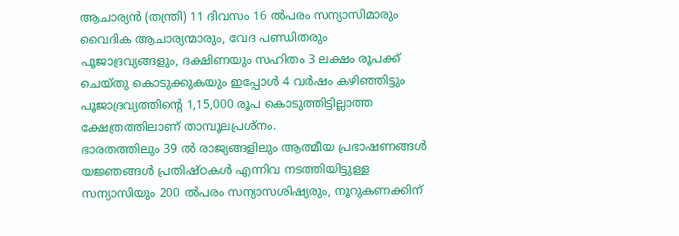ആചാര്യൻ (തന്ത്രി) 11 ദിവസം 16 ൽപരം സന്യാസിമാരും വൈദിക ആചാര്യന്മാരും, വേദ പണ്ഡിതരും പൂജാദ്രവ്യങ്ങളും, ദക്ഷിണയും സഹിതം 3 ലക്ഷം രൂപക്ക് ചെയ്തു കൊടുക്കുകയും ഇപ്പോൾ 4 വർഷം കഴിഞ്ഞിട്ടും പൂജാദ്രവ്യത്തിൻ്റെ 1,15,000 രൂപ കൊടുത്തിട്ടില്ലാത്ത ക്ഷേത്രത്തിലാണ് താമ്പൂലപ്രശ്നം.
ഭാരതത്തിലും 39 ൽ രാജ്യങ്ങളിലും ആത്മീയ പ്രഭാഷണങ്ങൾ യജ്ഞങ്ങൾ പ്രതിഷ്ഠകൾ എന്നിവ നടത്തിയിട്ടുള്ള സന്യാസിയും 200 ൽപരം സന്യാസശിഷ്യരും, നൂറുകണക്കിന്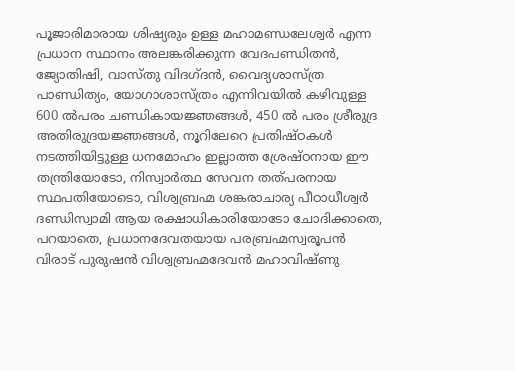പൂജാരിമാരായ ശിഷ്യരും ഉള്ള മഹാമണ്ഡലേശ്വർ എന്ന പ്രധാന സ്ഥാനം അലങ്കരിക്കുന്ന വേദപണ്ഡിതൻ, ജ്യോതിഷി, വാസ്തു വിദഗ്ദൻ, വൈദ്യശാസ്ത്ര പാണ്ഡിത്യം, യോഗാശാസ്ത്രം എന്നിവയിൽ കഴിവുള്ള 600 ൽപരം ചണ്ഡികായജ്ഞങ്ങൾ, 450 ൽ പരം ശ്രീരുദ്ര അതിരുദ്രയജ്ഞങ്ങൾ, നൂറിലേറെ പ്രതിഷ്ഠകൾ നടത്തിയിട്ടുള്ള ധനമോഹം ഇല്ലാത്ത ശ്രേഷ്ഠനായ ഈ തന്ത്രിയോടോ, നിസ്വാർത്ഥ സേവന തത്പരനായ സ്ഥപതിയോടൊ, വിശ്വബ്രഹ്മ ശങ്കരാചാര്യ പീഠാധീശ്വർ ദണ്ഡിസ്വാമി ആയ രക്ഷാധികാരിയോടോ ചോദിക്കാതെ, പറയാതെ, പ്രധാനദേവതയായ പരബ്രഹ്മസ്വരൂപൻ വിരാട് പുരുഷൻ വിശ്വബ്രഹ്മദേവൻ മഹാവിഷ്ണു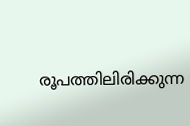രൂപത്തിലിരിക്കുന്ന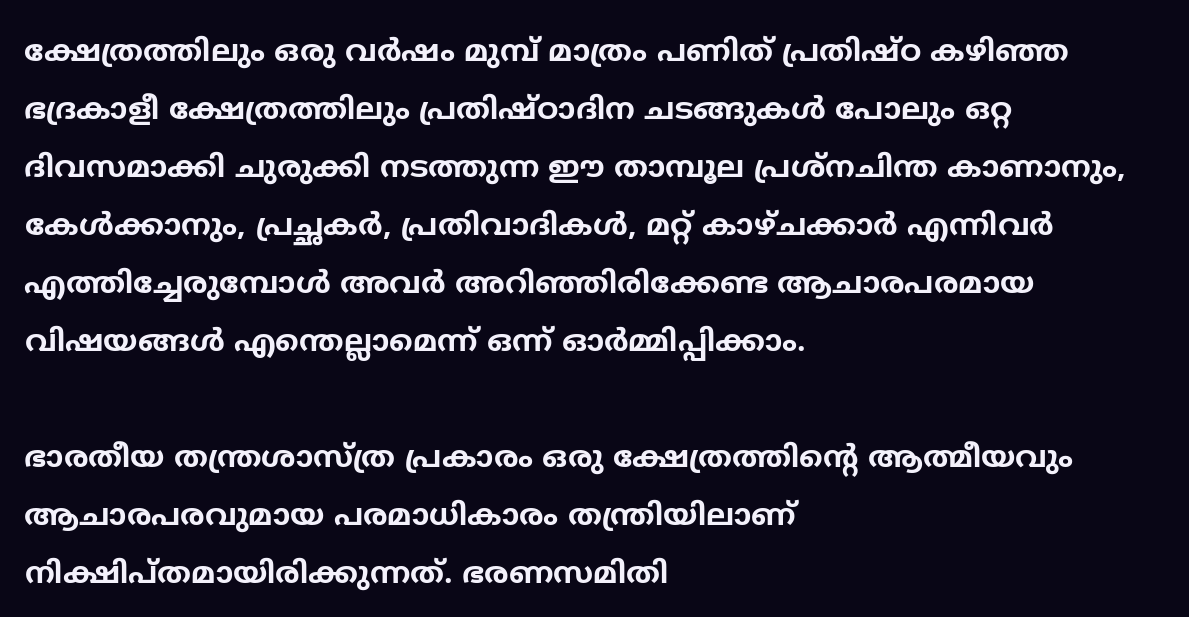ക്ഷേത്രത്തിലും ഒരു വർഷം മുമ്പ് മാത്രം പണിത് പ്രതിഷ്ഠ കഴിഞ്ഞ ഭദ്രകാളീ ക്ഷേത്രത്തിലും പ്രതിഷ്ഠാദിന ചടങ്ങുകൾ പോലും ഒറ്റ ദിവസമാക്കി ചുരുക്കി നടത്തുന്ന ഈ താമ്പൂല പ്രശ്നചിന്ത കാണാനും, കേൾക്കാനും, പ്രച്ഛകർ, പ്രതിവാദികൾ, മറ്റ് കാഴ്ചക്കാർ എന്നിവർ എത്തിച്ചേരുമ്പോൾ അവർ അറിഞ്ഞിരിക്കേണ്ട ആചാരപരമായ വിഷയങ്ങൾ എന്തെല്ലാമെന്ന് ഒന്ന് ഓർമ്മിപ്പിക്കാം.

ഭാരതീയ തന്ത്രശാസ്ത്ര പ്രകാരം ഒരു ക്ഷേത്രത്തിന്റെ ആത്മീയവും ആചാരപരവുമായ പരമാധികാരം തന്ത്രിയിലാണ് നിക്ഷിപ്തമായിരിക്കുന്നത്. ഭരണസമിതി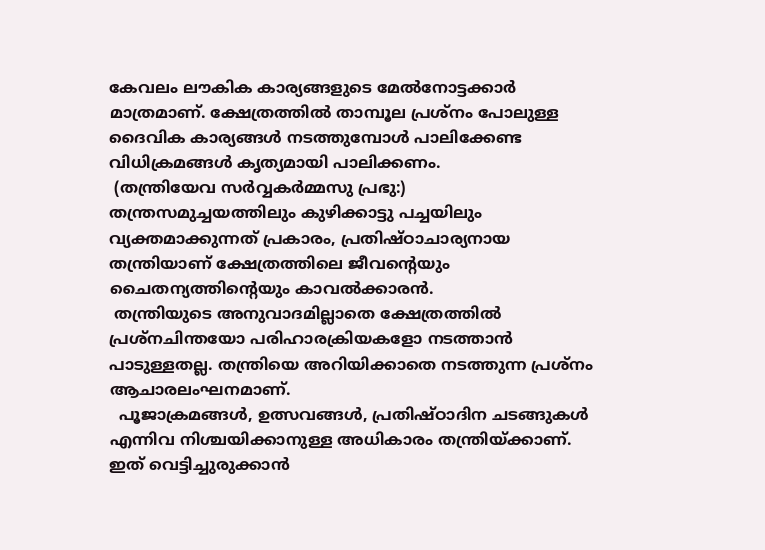കേവലം ലൗകിക കാര്യങ്ങളുടെ മേൽനോട്ടക്കാർ മാത്രമാണ്. ക്ഷേത്രത്തിൽ താമ്പൂല പ്രശ്നം പോലുള്ള ദൈവിക കാര്യങ്ങൾ നടത്തുമ്പോൾ പാലിക്കേണ്ട വിധിക്രമങ്ങൾ കൃത്യമായി പാലിക്കണം.
 (തന്ത്രിയേവ സർവ്വകർമ്മസു പ്രഭു:)
തന്ത്രസമുച്ചയത്തിലും കുഴിക്കാട്ടു പച്ചയിലും വ്യക്തമാക്കുന്നത് പ്രകാരം, പ്രതിഷ്ഠാചാര്യനായ തന്ത്രിയാണ് ക്ഷേത്രത്തിലെ ജീവന്റെയും ചൈതന്യത്തിന്റെയും കാവൽക്കാരൻ.
 തന്ത്രിയുടെ അനുവാദമില്ലാതെ ക്ഷേത്രത്തിൽ പ്രശ്നചിന്തയോ പരിഹാരക്രിയകളോ നടത്താൻ പാടുള്ളതല്ല. തന്ത്രിയെ അറിയിക്കാതെ നടത്തുന്ന പ്രശ്നം ആചാരലംഘനമാണ്.
  പൂജാക്രമങ്ങൾ, ഉത്സവങ്ങൾ, പ്രതിഷ്ഠാദിന ചടങ്ങുകൾ എന്നിവ നിശ്ചയിക്കാനുള്ള അധികാരം തന്ത്രിയ്ക്കാണ്. ഇത് വെട്ടിച്ചുരുക്കാൻ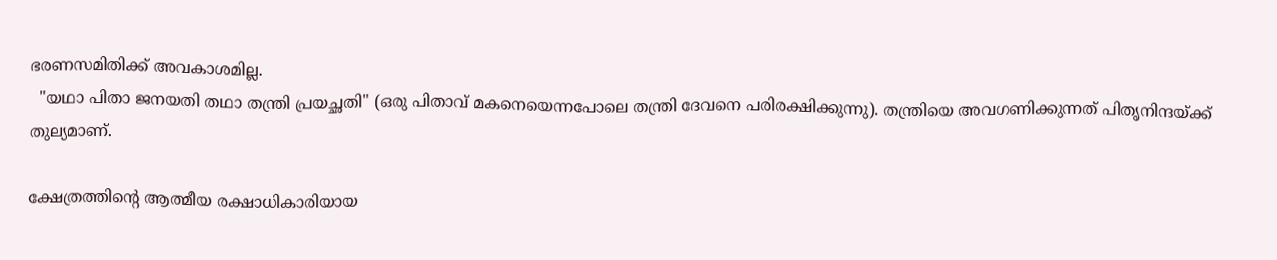ഭരണസമിതിക്ക് അവകാശമില്ല.
  "യഥാ പിതാ ജനയതി തഥാ തന്ത്രി പ്രയച്ഛതി" (ഒരു പിതാവ് മകനെയെന്നപോലെ തന്ത്രി ദേവനെ പരിരക്ഷിക്കുന്നു). തന്ത്രിയെ അവഗണിക്കുന്നത് പിതൃനിന്ദയ്ക്ക് തുല്യമാണ്.

ക്ഷേത്രത്തിന്റെ ആത്മീയ രക്ഷാധികാരിയായ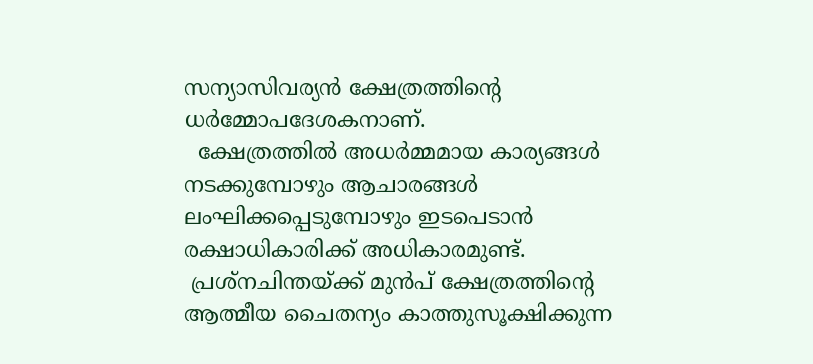സന്യാസിവര്യൻ ക്ഷേത്രത്തിന്റെ ധർമ്മോപദേശകനാണ്.
  ക്ഷേത്രത്തിൽ അധർമ്മമായ കാര്യങ്ങൾ നടക്കുമ്പോഴും ആചാരങ്ങൾ ലംഘിക്കപ്പെടുമ്പോഴും ഇടപെടാൻ രക്ഷാധികാരിക്ക് അധികാരമുണ്ട്.
 പ്രശ്നചിന്തയ്ക്ക് മുൻപ് ക്ഷേത്രത്തിന്റെ ആത്മീയ ചൈതന്യം കാത്തുസൂക്ഷിക്കുന്ന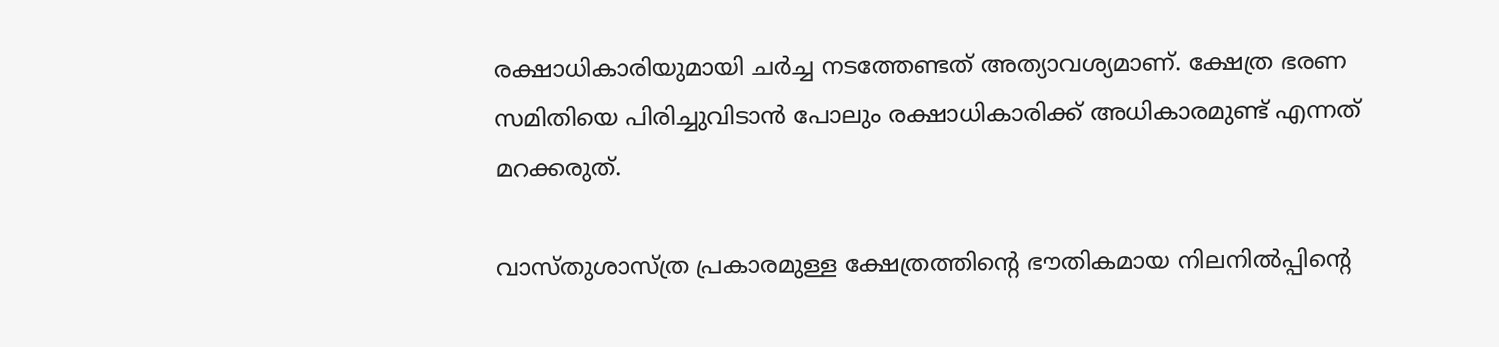രക്ഷാധികാരിയുമായി ചർച്ച നടത്തേണ്ടത് അത്യാവശ്യമാണ്. ക്ഷേത്ര ഭരണ സമിതിയെ പിരിച്ചുവിടാൻ പോലും രക്ഷാധികാരിക്ക് അധികാരമുണ്ട് എന്നത് മറക്കരുത്.

വാസ്തുശാസ്ത്ര പ്രകാരമുള്ള ക്ഷേത്രത്തിന്റെ ഭൗതികമായ നിലനിൽപ്പിന്റെ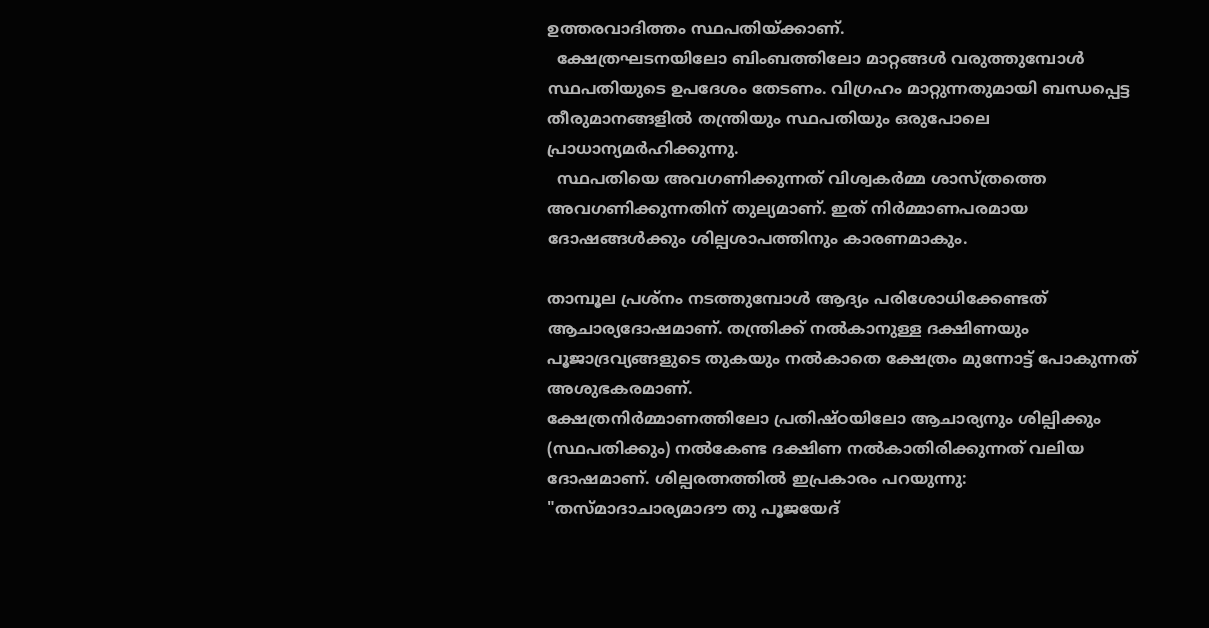ഉത്തരവാദിത്തം സ്ഥപതിയ്ക്കാണ്.
  ക്ഷേത്രഘടനയിലോ ബിംബത്തിലോ മാറ്റങ്ങൾ വരുത്തുമ്പോൾ സ്ഥപതിയുടെ ഉപദേശം തേടണം. വിഗ്രഹം മാറ്റുന്നതുമായി ബന്ധപ്പെട്ട തീരുമാനങ്ങളിൽ തന്ത്രിയും സ്ഥപതിയും ഒരുപോലെ പ്രാധാന്യമർഹിക്കുന്നു.
  സ്ഥപതിയെ അവഗണിക്കുന്നത് വിശ്വകർമ്മ ശാസ്ത്രത്തെ അവഗണിക്കുന്നതിന് തുല്യമാണ്. ഇത് നിർമ്മാണപരമായ ദോഷങ്ങൾക്കും ശില്പശാപത്തിനും കാരണമാകും.

താമ്പൂല പ്രശ്നം നടത്തുമ്പോൾ ആദ്യം പരിശോധിക്കേണ്ടത് ആചാര്യദോഷമാണ്. തന്ത്രിക്ക് നൽകാനുള്ള ദക്ഷിണയും പൂജാദ്രവ്യങ്ങളുടെ തുകയും നൽകാതെ ക്ഷേത്രം മുന്നോട്ട് പോകുന്നത് അശുഭകരമാണ്.
ക്ഷേത്രനിർമ്മാണത്തിലോ പ്രതിഷ്ഠയിലോ ആചാര്യനും ശില്പിക്കും (സ്ഥപതിക്കും) നൽകേണ്ട ദക്ഷിണ നൽകാതിരിക്കുന്നത് വലിയ ദോഷമാണ്. ശില്പരത്നത്തിൽ ഇപ്രകാരം പറയുന്നു:
"തസ്മാദാചാര്യമാദൗ തു പൂജയേദ്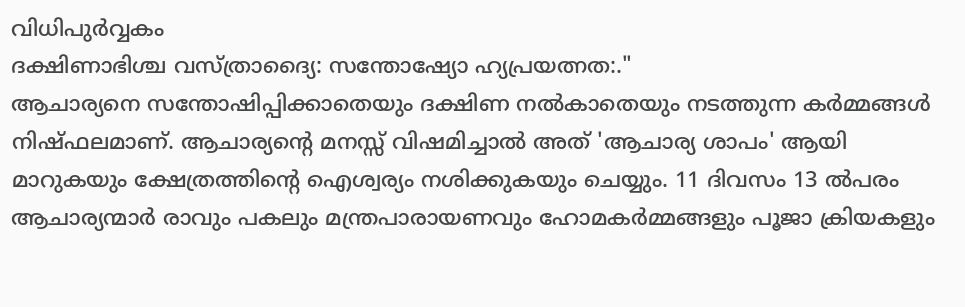വിധിപുർവ്വകം
ദക്ഷിണാഭിശ്ച വസ്ത്രാദ്യൈ: സന്തോഷ്യോ ഹ്യപ്രയത്നത:."
ആചാര്യനെ സന്തോഷിപ്പിക്കാതെയും ദക്ഷിണ നൽകാതെയും നടത്തുന്ന കർമ്മങ്ങൾ നിഷ്ഫലമാണ്. ആചാര്യന്റെ മനസ്സ് വിഷമിച്ചാൽ അത് 'ആചാര്യ ശാപം' ആയി മാറുകയും ക്ഷേത്രത്തിന്റെ ഐശ്വര്യം നശിക്കുകയും ചെയ്യും. 11 ദിവസം 13 ൽപരം ആചാര്യന്മാർ രാവും പകലും മന്ത്രപാരായണവും ഹോമകർമ്മങ്ങളും പൂജാ ക്രിയകളും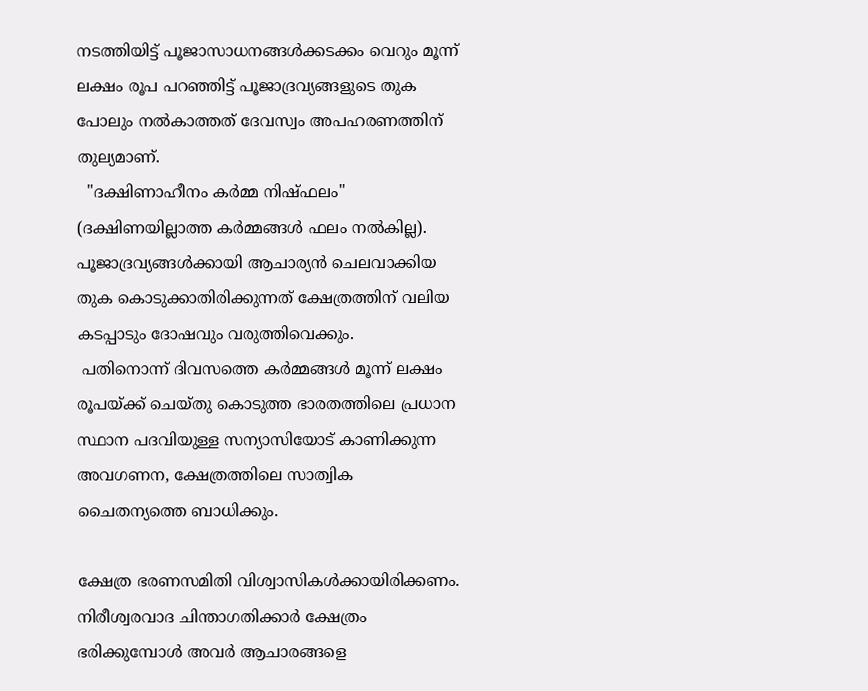നടത്തിയിട്ട് പൂജാസാധനങ്ങൾക്കടക്കം വെറും മൂന്ന് ലക്ഷം രൂപ പറഞ്ഞിട്ട് പൂജാദ്രവ്യങ്ങളുടെ തുക പോലും നൽകാത്തത് ദേവസ്വം അപഹരണത്തിന് തുല്യമാണ്.
  "ദക്ഷിണാഹീനം കർമ്മ നിഷ്ഫലം" (ദക്ഷിണയില്ലാത്ത കർമ്മങ്ങൾ ഫലം നൽകില്ല). പൂജാദ്രവ്യങ്ങൾക്കായി ആചാര്യൻ ചെലവാക്കിയ തുക കൊടുക്കാതിരിക്കുന്നത് ക്ഷേത്രത്തിന് വലിയ കടപ്പാടും ദോഷവും വരുത്തിവെക്കും.
 പതിനൊന്ന് ദിവസത്തെ കർമ്മങ്ങൾ മൂന്ന് ലക്ഷം രൂപയ്ക്ക് ചെയ്തു കൊടുത്ത ഭാരതത്തിലെ പ്രധാന സ്ഥാന പദവിയുള്ള സന്യാസിയോട് കാണിക്കുന്ന അവഗണന, ക്ഷേത്രത്തിലെ സാത്വിക ചൈതന്യത്തെ ബാധിക്കും.

ക്ഷേത്ര ഭരണസമിതി വിശ്വാസികൾക്കായിരിക്കണം. നിരീശ്വരവാദ ചിന്താഗതിക്കാർ ക്ഷേത്രം ഭരിക്കുമ്പോൾ അവർ ആചാരങ്ങളെ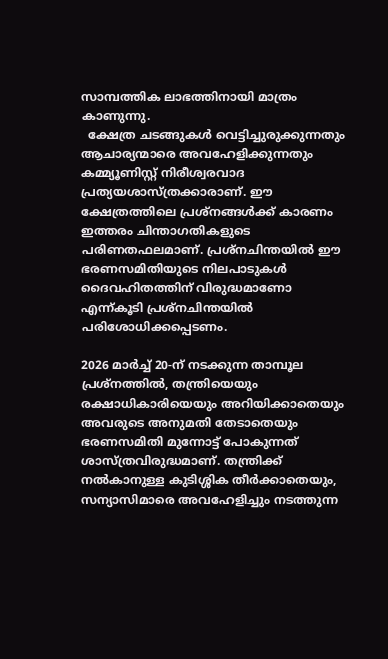സാമ്പത്തിക ലാഭത്തിനായി മാത്രം കാണുന്നു.
  ക്ഷേത്ര ചടങ്ങുകൾ വെട്ടിച്ചുരുക്കുന്നതും ആചാര്യന്മാരെ അവഹേളിക്കുന്നതും കമ്മ്യൂണിസ്റ്റ് നിരീശ്വരവാദ പ്രത്യയശാസ്ത്രക്കാരാണ്. ഈ ക്ഷേത്രത്തിലെ പ്രശ്നങ്ങൾക്ക് കാരണം ഇത്തരം ചിന്താഗതികളുടെ പരിണതഫലമാണ്. പ്രശ്നചിന്തയിൽ ഈ ഭരണസമിതിയുടെ നിലപാടുകൾ ദൈവഹിതത്തിന് വിരുദ്ധമാണോ എന്ന്കൂടി പ്രശ്നചിന്തയിൽ പരിശോധിക്കപ്പെടണം.

2026 മാർച്ച് 20-ന് നടക്കുന്ന താമ്പൂല പ്രശ്നത്തിൽ, തന്ത്രിയെയും രക്ഷാധികാരിയെയും അറിയിക്കാതെയും അവരുടെ അനുമതി തേടാതെയും ഭരണസമിതി മുന്നോട്ട് പോകുന്നത് ശാസ്ത്രവിരുദ്ധമാണ്. തന്ത്രിക്ക് നൽകാനുള്ള കുടിശ്ശിക തീർക്കാതെയും, സന്യാസിമാരെ അവഹേളിച്ചും നടത്തുന്ന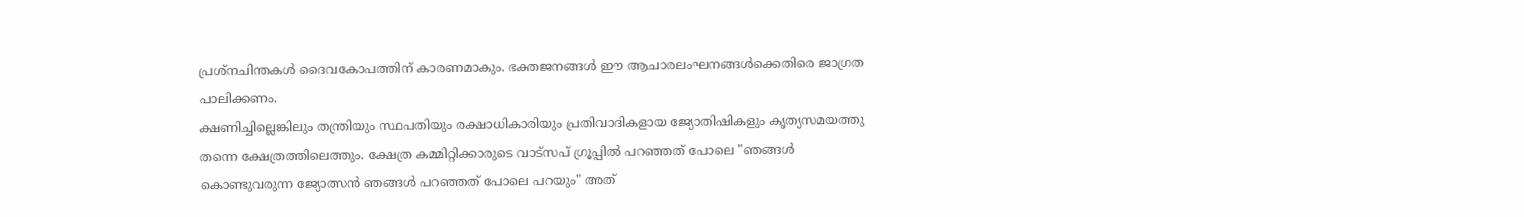പ്രശ്നചിന്തകൾ ദൈവകോപത്തിന് കാരണമാകും. ഭക്തജനങ്ങൾ ഈ ആചാരലംഘനങ്ങൾക്കെതിരെ ജാഗ്രത പാലിക്കണം.
ക്ഷണിച്ചില്ലെങ്കിലും തന്ത്രിയും സ്ഥപതിയും രക്ഷാധികാരിയും പ്രതിവാദികളായ ജ്യോതിഷികളും കൃത്യസമയത്തു തന്നെ ക്ഷേത്രത്തിലെത്തും. ക്ഷേത്ര കമ്മിറ്റിക്കാരുടെ വാട്സപ് ഗ്രൂപ്പിൽ പറഞ്ഞത് പോലെ "ഞങ്ങൾ കൊണ്ടുവരുന്ന ജ്യോത്സൻ ഞങ്ങൾ പറഞ്ഞത് പോലെ പറയും" അത്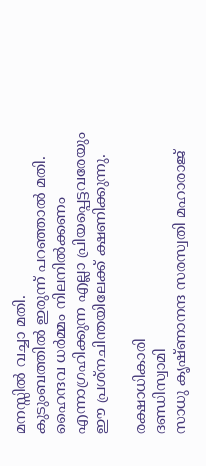മനസ്സിൽ വച്ചാ മതി.
കുടുംബത്തിൽ ഇരുന്ന് പറഞ്ഞാൽ മതി. ഹൈന്ദവ ധർമ്മം നിലനിൽക്കണം എന്നാഗ്രഹിക്കുന്ന എല്ലാ പ്രിയപ്പെട്ടവരേയും ഈ പ്രശ്നചിന്തയിലേക്ക് ക്ഷണിക്കുന്നു.

രക്ഷാധികാരി
ദണ്ഡിസ്വാമി
സാധു കൃഷ്ണാനന്ദ സരസ്വതി മഹാരാജ്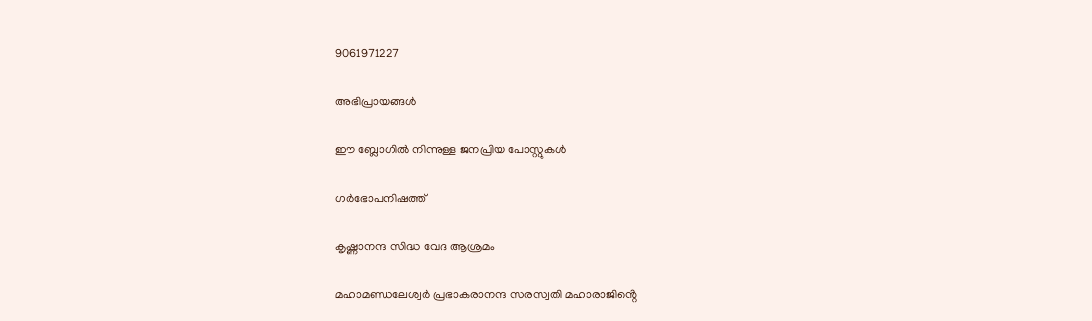9061971227

അഭിപ്രായങ്ങള്‍

ഈ ബ്ലോഗിൽ നിന്നുള്ള ജനപ്രിയ പോസ്റ്റുകള്‍‌

ഗർഭോപനിഷത്ത്

കൃഷ്ണാനന്ദ സിദ്ധ വേദ ആശ്രമം

മഹാമണ്ഡലേശ്വർ പ്രഭാകരാനന്ദ സരസ്വതി മഹാരാജിൻ്റെ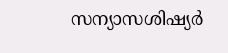സന്യാസശിഷ്യർ